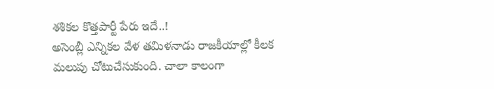శశికల కొత్తపార్టీ పేరు ఇదే..!
అసెంబ్లీ ఎన్నికల వేళ తమిళనాడు రాజకీయాల్లో కీలక మలుపు చోటుచేసుకుంది. చాలా కాలంగా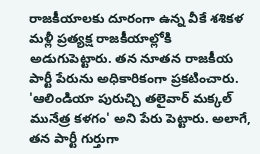రాజకీయాలకు దూరంగా ఉన్న వీకే శశికళ మళ్లీ ప్రత్యక్ష రాజకీయాల్లోకి అడుగుపెట్టారు. తన నూతన రాజకీయ పార్టీ పేరును అధికారికంగా ప్రకటించారు. 'ఆలిండియా పురుచ్చి తలైవార్ మక్కల్ మునేత్ర కళగం' అని పేరు పెట్టారు. అలాగే, తన పార్టీ గుర్తుగా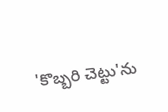'కొబ్బరి చెట్టు'ను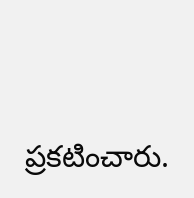ప్రకటించారు.